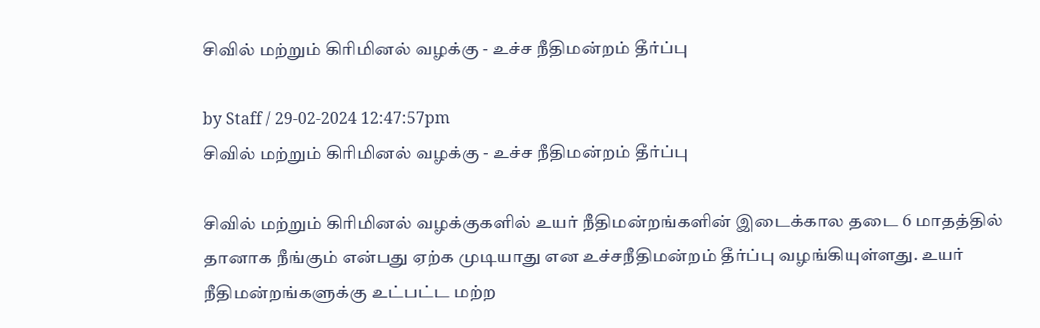சிவில் மற்றும் கிரிமினல் வழக்கு - உச்ச நீதிமன்றம் தீர்ப்பு

by Staff / 29-02-2024 12:47:57pm
சிவில் மற்றும் கிரிமினல் வழக்கு - உச்ச நீதிமன்றம் தீர்ப்பு

சிவில் மற்றும் கிரிமினல் வழக்குகளில் உயர் நீதிமன்றங்களின் இடைக்கால தடை 6 மாதத்தில் தானாக நீங்கும் என்பது ஏற்க முடியாது என உச்சநீதிமன்றம் தீர்ப்பு வழங்கியுள்ளது. உயர் நீதிமன்றங்களுக்கு உட்பட்ட மற்ற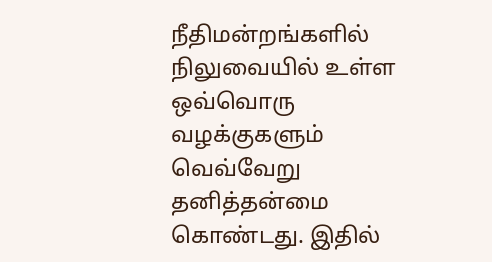நீதிமன்றங்களில் நிலுவையில் உள்ள ஒவ்வொரு வழக்குகளும் வெவ்வேறு தனித்தன்மை கொண்டது. இதில்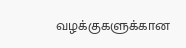வழக்குகளுக்கான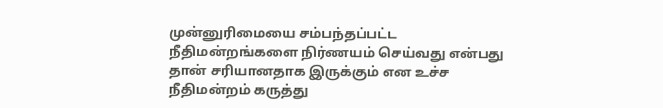முன்னுரிமையை சம்பந்தப்பட்ட நீதிமன்றங்களை நிர்ணயம் செய்வது என்பது தான் சரியானதாக இருக்கும் என உச்ச நீதிமன்றம் கருத்து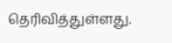தெரிவித்துள்ளது.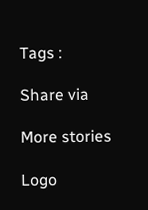Tags :

Share via

More stories

Logo